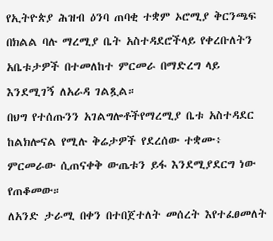የኢትዮጵያ ሕዝብ ዕንባ ጠባቂ ተቋም ኦሮሚያ ቅርንጫፍ በክልል ባሉ ማረሚያ ቤት አስተዳደሮችላይ የቀረቡለትን አቤቱታዎች በተመለከተ ምርመራ በማድረግ ላይ እንደሚገኝ ለአራዳ ገልጿል።
በህግ የተሰጡንን አገልግሎቶችየማረሚያ ቤቱ አስተዳደር ከልክሎናል የሚሉ ቅሬታዎች የደረሰው ተቋሙ፥ ምርመራው ሲጠናቀቅ ውጤቱን ይፋ እንደሚያደርግ ነው የጠቆመው።
ለአንድ ታራሚ በቀን በተበጀተለት መሰረት እየተፈፀመለት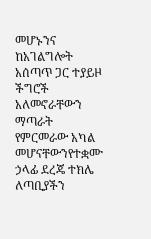መሆኑንና ከአገልግሎት አሰጣጥ ጋር ተያይዞ ችግሮች አለመኖራቸውን ማጣራት የምርመራው አካል መሆናቸውንየተቋሙ ኃላፊ ደረጄ ተክሌ ለጣቢያችን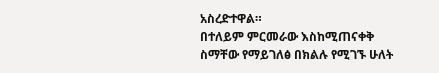አስረድተዋል።
በተለይም ምርመራው እስከሚጠናቀቅ ስማቸው የማይገለፅ በክልሉ የሚገኙ ሁለት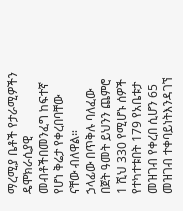ማረሚያ ቤቶች የታራሚዎችን ዴሞክራሲያዊ መብቶችበመንፈግ ከፍተኛ የሆነ ቅሬታ የቀረበባቸው ናቸው ብለዋል።
ኃላፊው በጥቅሉ ባለፈው በጀት ዓመት ይህንን ጨምሮ 1 ሺህ 330 የሚሆኑ ሰዎች የተካተቱበት 179 የአቤቱታ መዝገብ የቀረበ ሲሆን 65 መዝገብ ተቀባይነትእንዳገኘ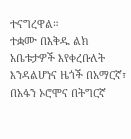ተናግረዋል።
ተቋሙ በእቅዱ ልክ አቤቱታዎች እየቀረቡለት እንዳልሆነና ዜጎች በአማርኛ፣ በአፋን ኦሮሞና በትግርኛ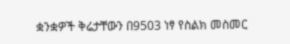ቋንቋዎች ቅሬታቸውን በ9503 ነፃ የስልክ መስመር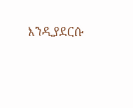እንዲያደርሱ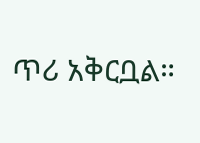ጥሪ አቅርቧል።